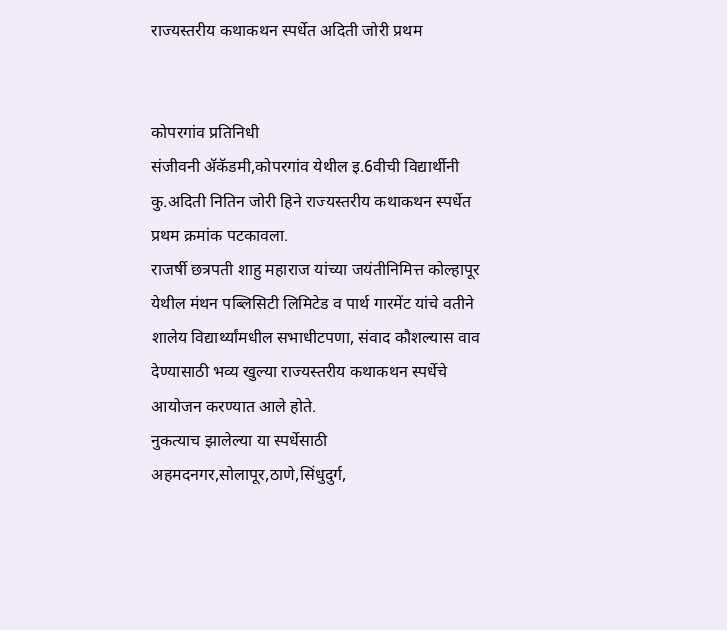राज्यस्तरीय कथाकथन स्पर्धेत अदिती जोरी प्रथम


कोपरगांव प्रतिनिधी
संजीवनी अ‍ॅकॅडमी,कोपरगांव येथील इ.6वीची विद्यार्थीनी कु.अदिती नितिन जोरी हिने राज्यस्तरीय कथाकथन स्पर्धेत प्रथम क्रमांक पटकावला.
राजर्षी छत्रपती शाहु महाराज यांच्या जयंतीनिमित्त कोल्हापूर येथील मंथन पब्लिसिटी लिमिटेड व पार्थ गारमेंट यांचे वतीने शालेय विद्यार्थ्यांमधील सभाधीटपणा, संवाद कौशल्यास वाव देण्यासाठी भव्य खुल्या राज्यस्तरीय कथाकथन स्पर्धेचे आयोजन करण्यात आले होते.
नुकत्याच झालेल्या या स्पर्धेसाठी अहमदनगर,सोलापूर,ठाणे,सिंधुदुर्ग,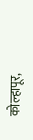कोल्हापूर,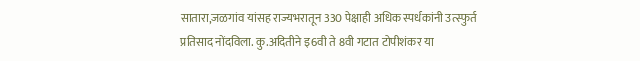सातारा,जळगांव यांसह राज्यभरातून 330 पेक्षाही अधिक स्पर्धकांनी उत्स्फुर्त प्रतिसाद नोंदविला. कु.अदितीने इ6वी ते 8वी गटात टोपीशंकर या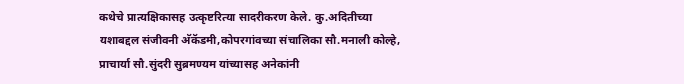कथेचे प्रात्यक्षिकासह उत्कृष्टरित्या सादरीकरण केले. कु.अदितीच्या यशाबद्दल संजीवनी अ‍ॅकॅडमी,कोपरगांवच्या संचालिका सौ.मनाली कोल्हे, प्राचार्या सौ.सुंदरी सुब्रमण्यम यांच्यासह अनेकांनी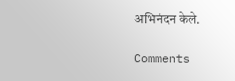अभिनंदन केले.

Comments